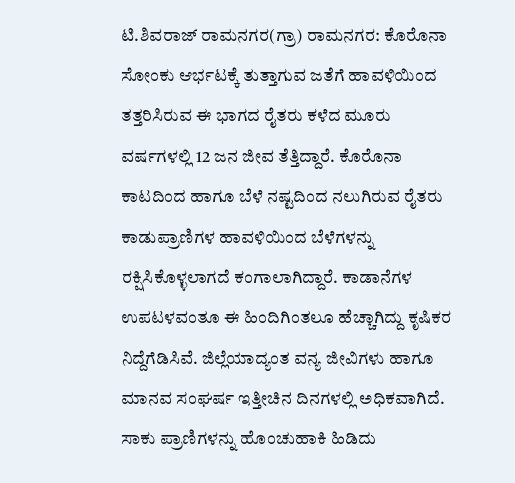ಟಿ.ಶಿವರಾಜ್ ರಾಮನಗರ(ಗ್ರಾ) ರಾಮನಗರ: ಕೊರೊನಾ ಸೋಂಕು ಆರ್ಭಟಕ್ಕೆ ತುತ್ತಾಗುವ ಜತೆಗೆ ಹಾವಳಿಯಿಂದ ತತ್ತರಿಸಿರುವ ಈ ಭಾಗದ ರೈತರು ಕಳೆದ ಮೂರು ವರ್ಷಗಳಲ್ಲಿ 12 ಜನ ಜೀವ ತೆತ್ತಿದ್ದಾರೆ. ಕೊರೊನಾ ಕಾಟದಿಂದ ಹಾಗೂ ಬೆಳೆ ನಷ್ಟದಿಂದ ನಲುಗಿರುವ ರೈತರು ಕಾಡುಪ್ರಾಣಿಗಳ ಹಾವಳಿಯಿಂದ ಬೆಳೆಗಳನ್ನು ರಕ್ಷಿಸಿಕೊಳ್ಳಲಾಗದೆ ಕಂಗಾಲಾಗಿದ್ದಾರೆ. ಕಾಡಾನೆಗಳ ಉಪಟಳವಂತೂ ಈ ಹಿಂದಿಗಿಂತಲೂ ಹೆಚ್ಚಾಗಿದ್ದು ಕೃಷಿಕರ ನಿದ್ದೆಗೆಡಿಸಿವೆ. ಜಿಲ್ಲೆಯಾದ್ಯಂತ ವನ್ಯ ಜೀವಿಗಳು ಹಾಗೂ ಮಾನವ ಸಂಘರ್ಷ ಇತ್ತೀಚಿನ ದಿನಗಳಲ್ಲಿ ಅಧಿಕವಾಗಿದೆ. ಸಾಕು ಪ್ರಾಣಿಗಳನ್ನು ಹೊಂಚುಹಾಕಿ ಹಿಡಿದು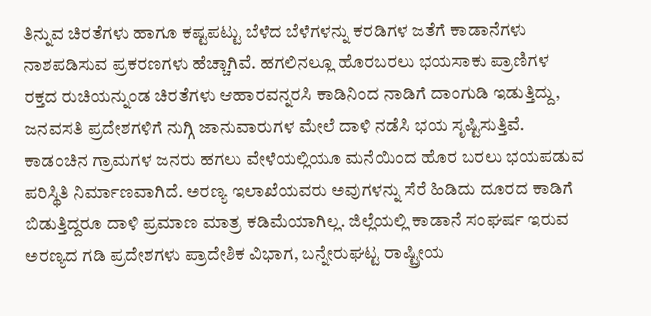ತಿನ್ನುವ ಚಿರತೆಗಳು ಹಾಗೂ ಕಷ್ಟಪಟ್ಟು ಬೆಳೆದ ಬೆಳೆಗಳನ್ನು ಕರಡಿಗಳ ಜತೆಗೆ ಕಾಡಾನೆಗಳು ನಾಶಪಡಿಸುವ ಪ್ರಕರಣಗಳು ಹೆಚ್ಚಾಗಿವೆ. ಹಗಲಿನಲ್ಲೂ ಹೊರಬರಲು ಭಯಸಾಕು ಪ್ರಾಣಿಗಳ ರಕ್ತದ ರುಚಿಯನ್ನುಂಡ ಚಿರತೆಗಳು ಆಹಾರವನ್ನರಸಿ ಕಾಡಿನಿಂದ ನಾಡಿಗೆ ದಾಂಗುಡಿ ಇಡುತ್ತಿದ್ದು, ಜನವಸತಿ ಪ್ರದೇಶಗಳಿಗೆ ನುಗ್ಗಿ ಜಾನುವಾರುಗಳ ಮೇಲೆ ದಾಳಿ ನಡೆಸಿ ಭಯ ಸೃಷ್ಟಿಸುತ್ತಿವೆ. ಕಾಡಂಚಿನ ಗ್ರಾಮಗಳ ಜನರು ಹಗಲು ವೇಳೆಯಲ್ಲಿಯೂ ಮನೆಯಿಂದ ಹೊರ ಬರಲು ಭಯಪಡುವ ಪರಿಸ್ಥಿತಿ ನಿರ್ಮಾಣವಾಗಿದೆ. ಅರಣ್ಯ ಇಲಾಖೆಯವರು ಅವುಗಳನ್ನು ಸೆರೆ ಹಿಡಿದು ದೂರದ ಕಾಡಿಗೆ ಬಿಡುತ್ತಿದ್ದರೂ ದಾಳಿ ಪ್ರಮಾಣ ಮಾತ್ರ ಕಡಿಮೆಯಾಗಿಲ್ಲ. ಜಿಲ್ಲೆಯಲ್ಲಿ ಕಾಡಾನೆ ಸಂಘರ್ಷ ಇರುವ ಅರಣ್ಯದ ಗಡಿ ಪ್ರದೇಶಗಳು ಪ್ರಾದೇಶಿಕ ವಿಭಾಗ, ಬನ್ನೇರುಘಟ್ಟ ರಾಷ್ಟ್ರೀಯ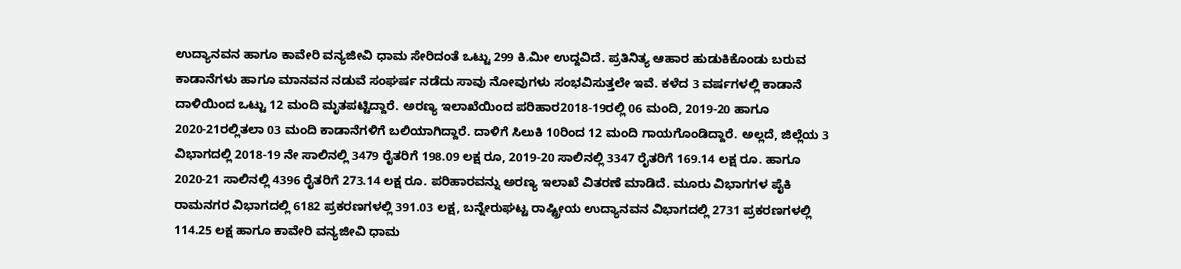ಉದ್ಯಾನವನ ಹಾಗೂ ಕಾವೇರಿ ವನ್ಯಜೀವಿ ಧಾಮ ಸೇರಿದಂತೆ ಒಟ್ಟು 299 ಕಿ.ಮೀ ಉದ್ದವಿದೆ. ಪ್ರತಿನಿತ್ಯ ಆಹಾರ ಹುಡುಕಿಕೊಂಡು ಬರುವ ಕಾಡಾನೆಗಳು ಹಾಗೂ ಮಾನವನ ನಡುವೆ ಸಂಘರ್ಷ ನಡೆದು ಸಾವು ನೋವುಗಳು ಸಂಭವಿಸುತ್ತಲೇ ಇವೆ. ಕಳೆದ 3 ವರ್ಷಗಳಲ್ಲಿ ಕಾಡಾನೆ ದಾಳಿಯಿಂದ ಒಟ್ಟು 12 ಮಂದಿ ಮೃತಪಟ್ಟಿದ್ದಾರೆ. ಅರಣ್ಯ ಇಲಾಖೆಯಿಂದ ಪರಿಹಾರ2018-19ರಲ್ಲಿ 06 ಮಂದಿ, 2019-20 ಹಾಗೂ 2020-21ರಲ್ಲಿತಲಾ 03 ಮಂದಿ ಕಾಡಾನೆಗಳಿಗೆ ಬಲಿಯಾಗಿದ್ದಾರೆ. ದಾಳಿಗೆ ಸಿಲುಕಿ 10ರಿಂದ 12 ಮಂದಿ ಗಾಯಗೊಂಡಿದ್ದಾರೆ. ಅಲ್ಲದೆ, ಜಿಲ್ಲೆಯ 3 ವಿಭಾಗದಲ್ಲಿ 2018-19 ನೇ ಸಾಲಿನಲ್ಲಿ 3479 ರೈತರಿಗೆ 198.09 ಲಕ್ಷ ರೂ, 2019-20 ಸಾಲಿನಲ್ಲಿ 3347 ರೈತರಿಗೆ 169.14 ಲಕ್ಷ ರೂ. ಹಾಗೂ 2020-21 ಸಾಲಿನಲ್ಲಿ 4396 ರೈತರಿಗೆ 273.14 ಲಕ್ಷ ರೂ. ಪರಿಹಾರವನ್ನು ಅರಣ್ಯ ಇಲಾಖೆ ವಿತರಣೆ ಮಾಡಿದೆ. ಮೂರು ವಿಭಾಗಗಳ ಪೈಕಿ ರಾಮನಗರ ವಿಭಾಗದಲ್ಲಿ 6182 ಪ್ರಕರಣಗಳಲ್ಲಿ 391.03 ಲಕ್ಷ, ಬನ್ನೇರುಘಟ್ಟ ರಾಷ್ಟ್ರೀಯ ಉದ್ಯಾನವನ ವಿಭಾಗದಲ್ಲಿ 2731 ಪ್ರಕರಣಗಳಲ್ಲಿ 114.25 ಲಕ್ಷ ಹಾಗೂ ಕಾವೇರಿ ವನ್ಯಜೀವಿ ಧಾಮ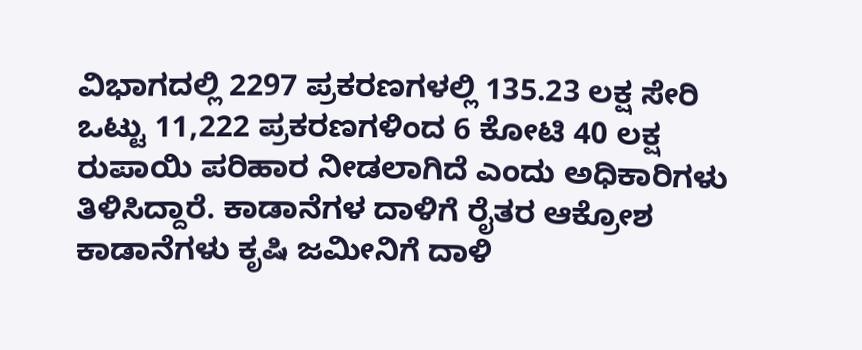ವಿಭಾಗದಲ್ಲಿ 2297 ಪ್ರಕರಣಗಳಲ್ಲಿ 135.23 ಲಕ್ಷ ಸೇರಿ ಒಟ್ಟು 11,222 ಪ್ರಕರಣಗಳಿಂದ 6 ಕೋಟಿ 40 ಲಕ್ಷ ರುಪಾಯಿ ಪರಿಹಾರ ನೀಡಲಾಗಿದೆ ಎಂದು ಅಧಿಕಾರಿಗಳು ತಿಳಿಸಿದ್ದಾರೆ. ಕಾಡಾನೆಗಳ ದಾಳಿಗೆ ರೈತರ ಆಕ್ರೋಶ ಕಾಡಾನೆಗಳು ಕೃಷಿ ಜಮೀನಿಗೆ ದಾಳಿ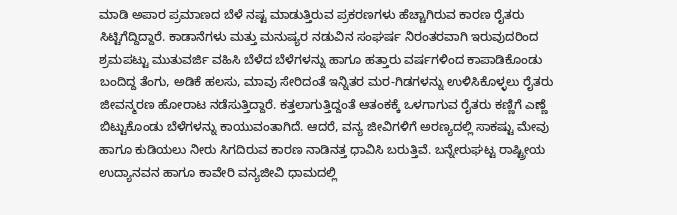ಮಾಡಿ ಅಪಾರ ಪ್ರಮಾಣದ ಬೆಳೆ ನಷ್ಟ ಮಾಡುತ್ತಿರುವ ಪ್ರಕರಣಗಳು ಹೆಚ್ಚಾಗಿರುವ ಕಾರಣ ರೈತರು ಸಿಟ್ಟಿಗೆದ್ದಿದ್ದಾರೆ. ಕಾಡಾನೆಗಳು ಮತ್ತು ಮನುಷ್ಯರ ನಡುವಿನ ಸಂಘರ್ಷ ನಿರಂತರವಾಗಿ ಇರುವುದರಿಂದ ಶ್ರಮಪಟ್ಟು ಮುತುವರ್ಜಿ ವಹಿಸಿ ಬೆಳೆದ ಬೆಳೆಗಳನ್ನು ಹಾಗೂ ಹತ್ತಾರು ವರ್ಷಗಳಿಂದ ಕಾಪಾಡಿಕೊಂಡು ಬಂದಿದ್ದ ತೆಂಗು, ಅಡಿಕೆ ಹಲಸು, ಮಾವು ಸೇರಿದಂತೆ ಇನ್ನಿತರ ಮರ-ಗಿಡಗಳನ್ನು ಉಳಿಸಿಕೊಳ್ಳಲು ರೈತರು ಜೀವನ್ಮರಣ ಹೋರಾಟ ನಡೆಸುತ್ತಿದ್ದಾರೆ. ಕತ್ತಲಾಗುತ್ತಿದ್ದಂತೆ ಆತಂಕಕ್ಕೆ ಒಳಗಾಗುವ ರೈತರು ಕಣ್ಣಿಗೆ ಎಣ್ಣೆ ಬಿಟ್ಟುಕೊಂಡು ಬೆಳೆಗಳನ್ನು ಕಾಯುವಂತಾಗಿದೆ. ಆದರೆ, ವನ್ಯ ಜೀವಿಗಳಿಗೆ ಅರಣ್ಯದಲ್ಲಿ ಸಾಕಷ್ಟು ಮೇವು ಹಾಗೂ ಕುಡಿಯಲು ನೀರು ಸಿಗದಿರುವ ಕಾರಣ ನಾಡಿನತ್ತ ಧಾವಿಸಿ ಬರುತ್ತಿವೆ. ಬನ್ನೇರುಘಟ್ಟ ರಾಷ್ಟ್ರೀಯ ಉದ್ಯಾನವನ ಹಾಗೂ ಕಾವೇರಿ ವನ್ಯಜೀವಿ ಧಾಮದಲ್ಲಿ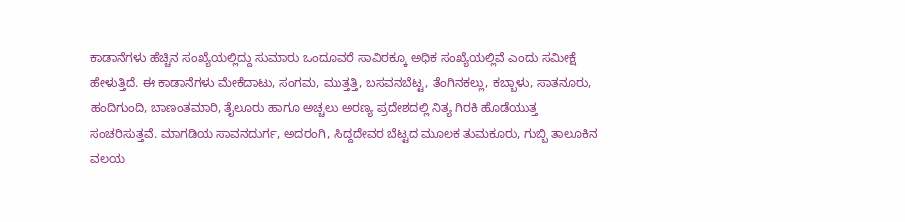ಕಾಡಾನೆಗಳು ಹೆಚ್ಚಿನ ಸಂಖ್ಯೆಯಲ್ಲಿದ್ದು ಸುಮಾರು ಒಂದೂವರೆ ಸಾವಿರಕ್ಕೂ ಅಧಿಕ ಸಂಖ್ಯೆಯಲ್ಲಿವೆ ಎಂದು ಸಮೀಕ್ಷೆ ಹೇಳುತ್ತಿದೆ. ಈ ಕಾಡಾನೆಗಳು ಮೇಕೆದಾಟು, ಸಂಗಮ, ಮುತ್ತತ್ತಿ, ಬಸವನಬೆಟ್ಟ, ತೆಂಗಿನಕಲ್ಲು, ಕಬ್ಬಾಳು, ಸಾತನೂರು, ಹಂದಿಗುಂದಿ, ಬಾಣಂತಮಾರಿ, ತೈಲೂರು ಹಾಗೂ ಅಚ್ಚಲು ಅರಣ್ಯ ಪ್ರದೇಶದಲ್ಲಿ ನಿತ್ಯ ಗಿರಕಿ ಹೊಡೆಯುತ್ತ ಸಂಚರಿಸುತ್ತವೆ. ಮಾಗಡಿಯ ಸಾವನದುರ್ಗ, ಅದರಂಗಿ, ಸಿದ್ದದೇವರ ಬೆಟ್ಟದ ಮೂಲಕ ತುಮಕೂರು, ಗುಬ್ಬಿ ತಾಲೂಕಿನ ವಲಯ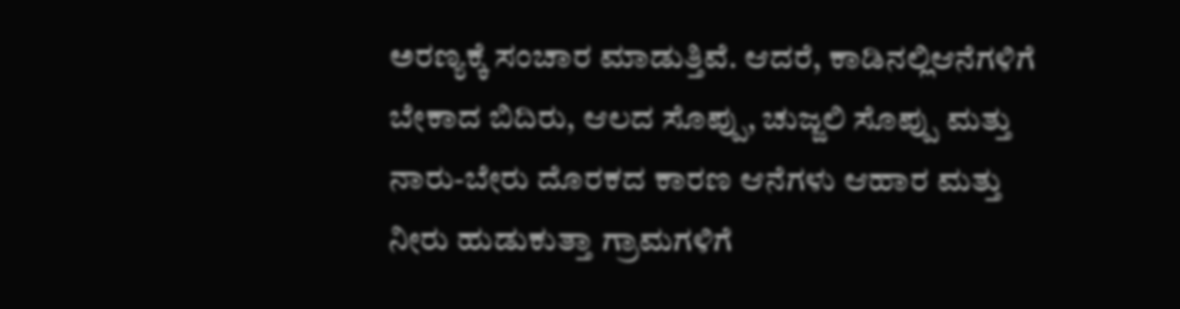ಅರಣ್ಯಕ್ಕೆ ಸಂಚಾರ ಮಾಡುತ್ತಿವೆ. ಆದರೆ, ಕಾಡಿನಲ್ಲಿಆನೆಗಳಿಗೆ ಬೇಕಾದ ಬಿದಿರು, ಆಲದ ಸೊಪ್ಪು, ಚುಜ್ಜಲಿ ಸೊಪ್ಪು ಮತ್ತು ನಾರು-ಬೇರು ದೊರಕದ ಕಾರಣ ಆನೆಗಳು ಆಹಾರ ಮತ್ತು ನೀರು ಹುಡುಕುತ್ತಾ ಗ್ರಾಮಗಳಿಗೆ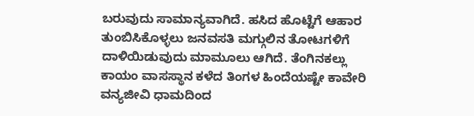ಬರುವುದು ಸಾಮಾನ್ಯವಾಗಿದೆ. ಹಸಿದ ಹೊಟ್ಟೆಗೆ ಆಹಾರ ತುಂಬಿಸಿಕೊಳ್ಳಲು ಜನವಸತಿ ಮಗ್ಗುಲಿನ ತೋಟಗಳಿಗೆ ದಾಳಿಯಿಡುವುದು ಮಾಮೂಲು ಆಗಿದೆ. ತೆಂಗಿನಕಲ್ಲು ಕಾಯಂ ವಾಸಸ್ಥಾನ ಕಳೆದ ತಿಂಗಳ ಹಿಂದೆಯಷ್ಟೇ ಕಾವೇರಿ ವನ್ಯಜೀವಿ ಧಾಮದಿಂದ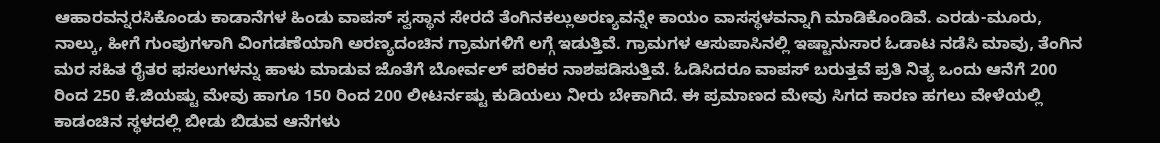ಆಹಾರವನ್ನರಸಿಕೊಂಡು ಕಾಡಾನೆಗಳ ಹಿಂಡು ವಾಪಸ್ ಸ್ವಸ್ಥಾನ ಸೇರದೆ ತೆಂಗಿನಕಲ್ಲುಅರಣ್ಯವನ್ನೇ ಕಾಯಂ ವಾಸಸ್ಥಳವನ್ನಾಗಿ ಮಾಡಿಕೊಂಡಿವೆ. ಎರಡು-ಮೂರು, ನಾಲ್ಕು, ಹೀಗೆ ಗುಂಪುಗಳಾಗಿ ವಿಂಗಡಣೆಯಾಗಿ ಅರಣ್ಯದಂಚಿನ ಗ್ರಾಮಗಳಿಗೆ ಲಗ್ಗೆ ಇಡುತ್ತಿವೆ. ಗ್ರಾಮಗಳ ಆಸುಪಾಸಿನಲ್ಲಿ ಇಷ್ಟಾನುಸಾರ ಓಡಾಟ ನಡೆಸಿ ಮಾವು, ತೆಂಗಿನ ಮರ ಸಹಿತ ರೈತರ ಫಸಲುಗಳನ್ನು ಹಾಳು ಮಾಡುವ ಜೊತೆಗೆ ಬೋರ್ವಲ್ ಪರಿಕರ ನಾಶಪಡಿಸುತ್ತಿವೆ. ಓಡಿಸಿದರೂ ವಾಪಸ್ ಬರುತ್ತವೆ ಪ್ರತಿ ನಿತ್ಯ ಒಂದು ಆನೆಗೆ 200 ರಿಂದ 250 ಕೆ.ಜಿಯಷ್ಟು ಮೇವು ಹಾಗೂ 150 ರಿಂದ 200 ಲೀಟರ್ನಷ್ಟು ಕುಡಿಯಲು ನೀರು ಬೇಕಾಗಿದೆ. ಈ ಪ್ರಮಾಣದ ಮೇವು ಸಿಗದ ಕಾರಣ ಹಗಲು ವೇಳೆಯಲ್ಲಿ ಕಾಡಂಚಿನ ಸ್ಥಳದಲ್ಲಿ ಬೀಡು ಬಿಡುವ ಆನೆಗಳು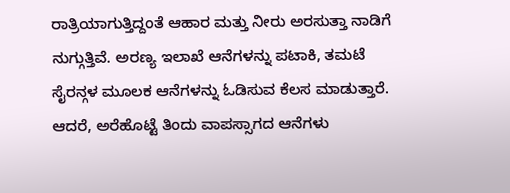ರಾತ್ರಿಯಾಗುತ್ತಿದ್ದಂತೆ ಆಹಾರ ಮತ್ತು ನೀರು ಅರಸುತ್ತಾ ನಾಡಿಗೆ ನುಗ್ಗುತ್ತಿವೆ. ಅರಣ್ಯ ಇಲಾಖೆ ಆನೆಗಳನ್ನು ಪಟಾಕಿ, ತಮಟೆ ಸೈರನ್ಗಳ ಮೂಲಕ ಆನೆಗಳನ್ನು ಓಡಿಸುವ ಕೆಲಸ ಮಾಡುತ್ತಾರೆ. ಆದರೆ, ಅರೆಹೊಟ್ಟೆ ತಿಂದು ವಾಪಸ್ಸಾಗದ ಆನೆಗಳು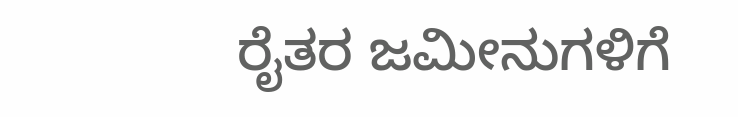ರೈತರ ಜಮೀನುಗಳಿಗೆ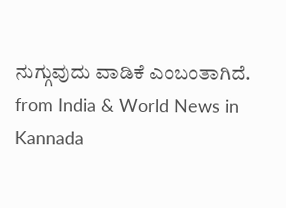ನುಗ್ಗುವುದು ವಾಡಿಕೆ ಎಂಬಂತಾಗಿದೆ.
from India & World News in Kannada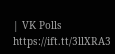| VK Polls https://ift.tt/3llXRA3